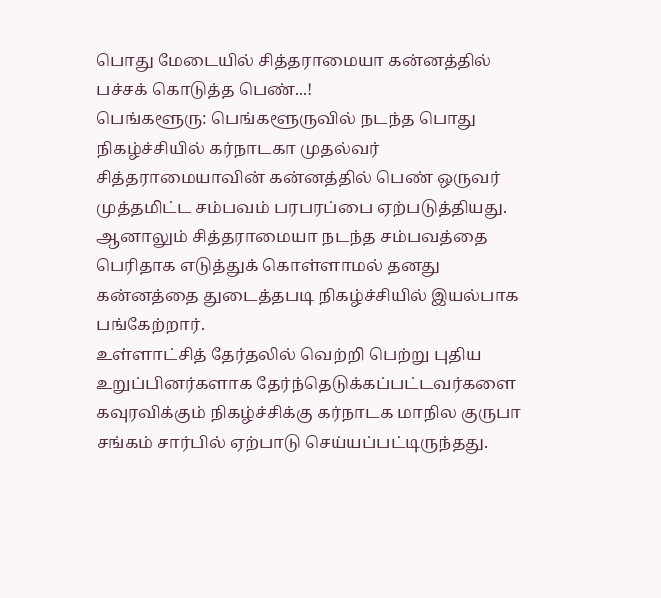பொது மேடையில் சித்தராமையா கன்னத்தில் பச்சக் கொடுத்த பெண்...!
பெங்களூரு: பெங்களூருவில் நடந்த பொது நிகழ்ச்சியில் கர்நாடகா முதல்வர் சித்தராமையாவின் கன்னத்தில் பெண் ஒருவர் முத்தமிட்ட சம்பவம் பரபரப்பை ஏற்படுத்தியது. ஆனாலும் சித்தராமையா நடந்த சம்பவத்தை பெரிதாக எடுத்துக் கொள்ளாமல் தனது கன்னத்தை துடைத்தபடி நிகழ்ச்சியில் இயல்பாக பங்கேற்றார்.
உள்ளாட்சித் தேர்தலில் வெற்றி பெற்று புதிய உறுப்பினர்களாக தேர்ந்தெடுக்கப்பட்டவர்களை கவுரவிக்கும் நிகழ்ச்சிக்கு கர்நாடக மாநில குருபா சங்கம் சார்பில் ஏற்பாடு செய்யப்பட்டிருந்தது.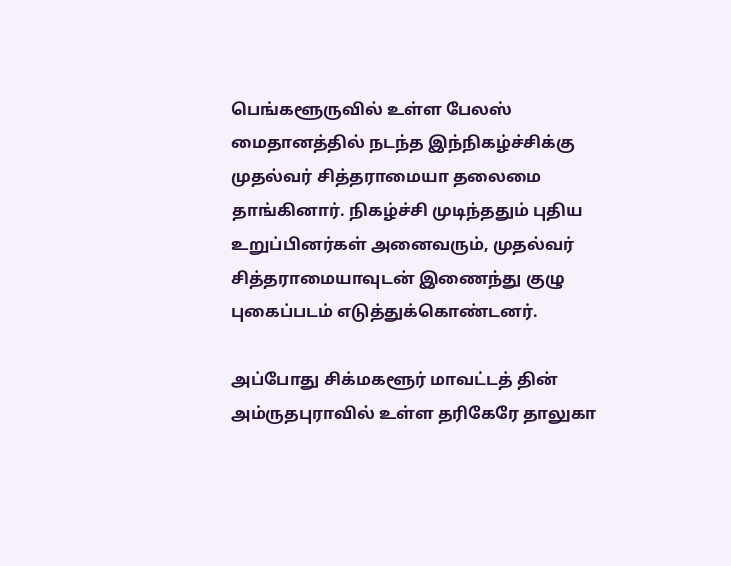பெங்களூருவில் உள்ள பேலஸ் மைதானத்தில் நடந்த இந்நிகழ்ச்சிக்கு முதல்வர் சித்தராமையா தலைமை தாங்கினார். நிகழ்ச்சி முடிந்ததும் புதிய உறுப்பினர்கள் அனைவரும், முதல்வர் சித்தராமையாவுடன் இணைந்து குழு புகைப்படம் எடுத்துக்கொண்டனர்.

அப்போது சிக்மகளூர் மாவட்டத் தின் அம்ருதபுராவில் உள்ள தரிகேரே தாலுகா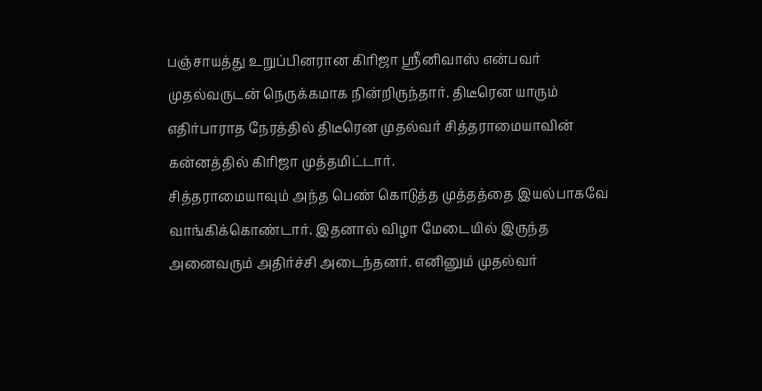பஞ்சாயத்து உறுப்பினரான கிரிஜா ஸ்ரீனிவாஸ் என்பவர் முதல்வருடன் நெருக்கமாக நின்றிருந்தார். திடீரென யாரும் எதிர்பாராத நேரத்தில் திடீரென முதல்வர் சித்தராமையாவின் கன்னத்தில் கிரிஜா முத்தமிட்டார்.
சித்தராமையாவும் அந்த பெண் கொடுத்த முத்தத்தை இயல்பாகவே வாங்கிக்கொண்டார். இதனால் விழா மேடையில் இருந்த அனைவரும் அதிர்ச்சி அடைந்தனர். எனினும் முதல்வர்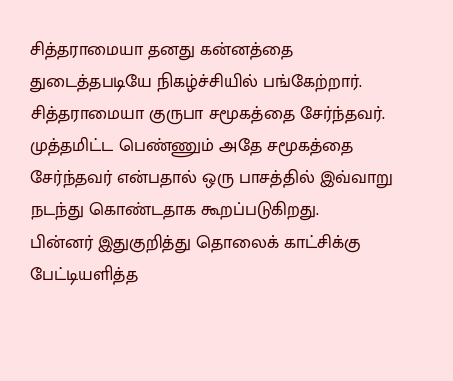சித்தராமையா தனது கன்னத்தை துடைத்தபடியே நிகழ்ச்சியில் பங்கேற்றார்.
சித்தராமையா குருபா சமூகத்தை சேர்ந்தவர். முத்தமிட்ட பெண்ணும் அதே சமூகத்தை சேர்ந்தவர் என்பதால் ஒரு பாசத்தில் இவ்வாறு நடந்து கொண்டதாக கூறப்படுகிறது.
பின்னர் இதுகுறித்து தொலைக் காட்சிக்கு பேட்டியளித்த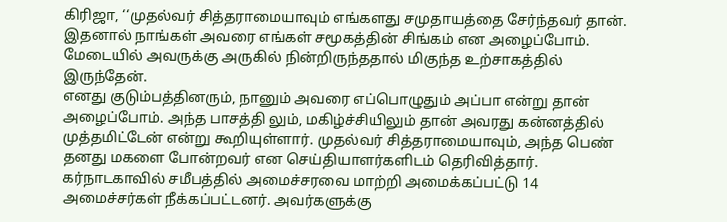கிரிஜா, ‘‘முதல்வர் சித்தராமையாவும் எங்களது சமுதாயத்தை சேர்ந்தவர் தான். இதனால் நாங்கள் அவரை எங்கள் சமூகத்தின் சிங்கம் என அழைப்போம். மேடையில் அவருக்கு அருகில் நின்றிருந்ததால் மிகுந்த உற்சாகத்தில் இருந்தேன்.
எனது குடும்பத்தினரும், நானும் அவரை எப்பொழுதும் அப்பா என்று தான் அழைப்போம். அந்த பாசத்தி லும், மகிழ்ச்சியிலும் தான் அவரது கன்னத்தில் முத்தமிட்டேன் என்று கூறியுள்ளார். முதல்வர் சித்தராமையாவும், அந்த பெண் தனது மகளை போன்றவர் என செய்தியாளர்களிடம் தெரிவித்தார்.
கர்நாடகாவில் சமீபத்தில் அமைச்சரவை மாற்றி அமைக்கப்பட்டு 14 அமைச்சர்கள் நீக்கப்பட்டனர். அவர்களுக்கு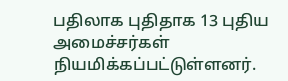பதிலாக புதிதாக 13 புதிய அமைச்சர்கள் நியமிக்கப்பட்டுள்ளனர்.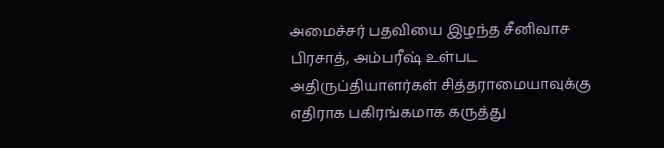அமைச்சர் பதவியை இழந்த சீனிவாச பிரசாத், அம்பரீஷ் உள்பட அதிருப்தியாளர்கள் சித்தராமையாவுக்கு எதிராக பகிரங்கமாக கருத்து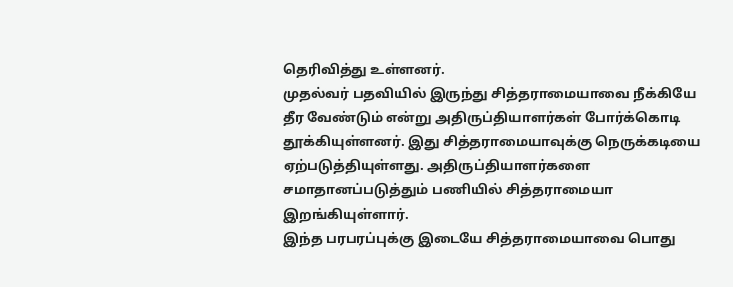தெரிவித்து உள்ளனர்.
முதல்வர் பதவியில் இருந்து சித்தராமையாவை நீக்கியே தீர வேண்டும் என்று அதிருப்தியாளர்கள் போர்க்கொடி தூக்கியுள்ளனர். இது சித்தராமையாவுக்கு நெருக்கடியை ஏற்படுத்தியுள்ளது. அதிருப்தியாளர்களை சமாதானப்படுத்தும் பணியில் சித்தராமையா இறங்கியுள்ளார்.
இந்த பரபரப்புக்கு இடையே சித்தராமையாவை பொது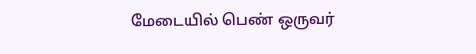மேடையில் பெண் ஒருவர்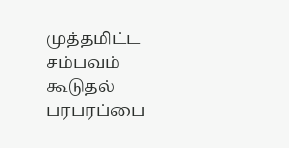முத்தமிட்ட சம்பவம் கூடுதல் பரபரப்பை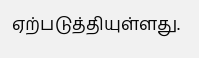ஏற்படுத்தியுள்ளது.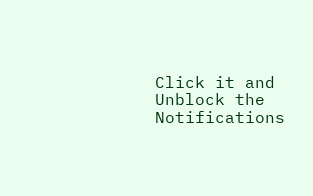Click it and Unblock the Notifications